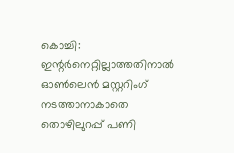കൊച്ചി: ഇന്റർനെറ്റില്ലാത്തതിനാൽ ഓൺലെൻ മസ്റ്ററിംഗ് നടത്താനാകാതെ തൊഴിലുറപ്പ് പണി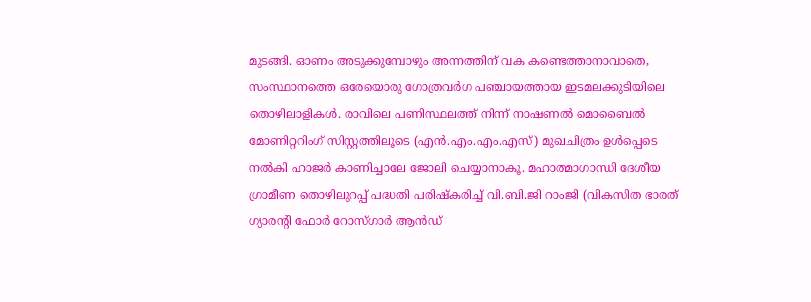മുടങ്ങി. ഓണം അടുക്കുമ്പോഴും അന്നത്തിന് വക കണ്ടെത്താനാവാതെ, സംസ്ഥാനത്തെ ഒരേയൊരു ഗോത്രവർഗ പഞ്ചായത്തായ ഇടമലക്കുടിയിലെ തൊഴിലാളികൾ. രാവിലെ പണിസ്ഥലത്ത് നിന്ന് നാഷണൽ മൊബൈൽ മോണിറ്ററിംഗ് സിസ്റ്റത്തിലൂടെ (എൻ.എം.എം.എസ്) മുഖചിത്രം ഉൾപ്പെടെ നൽകി ഹാജർ കാണിച്ചാലേ ജോലി ചെയ്യാനാകൂ. മഹാത്മാഗാന്ധി ദേശീയ ഗ്രാമീണ തൊഴിലുറപ്പ് പദ്ധതി പരിഷ്കരിച്ച് വി.ബി.ജി റാംജി (വികസിത ഭാരത് ഗ്യാരന്റി ഫോർ റോസ്ഗാർ ആൻഡ്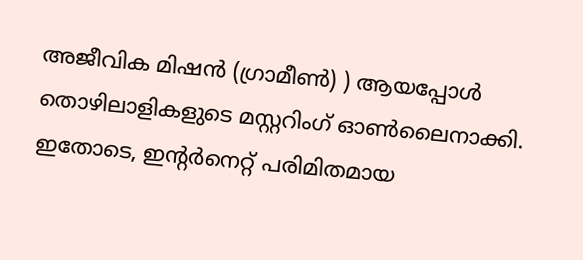അജീവിക മിഷൻ (ഗ്രാമീൺ) ) ആയപ്പോൾ തൊഴിലാളികളുടെ മസ്റ്ററിംഗ് ഓൺലൈനാക്കി.
ഇതോടെ, ഇന്റർനെറ്റ് പരിമിതമായ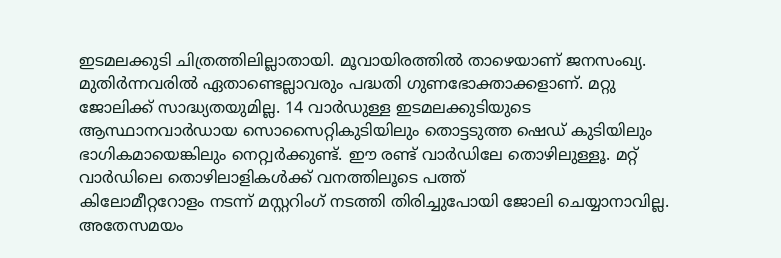ഇടമലക്കുടി ചിത്രത്തിലില്ലാതായി. മൂവായിരത്തിൽ താഴെയാണ് ജനസംഖ്യ. മുതിർന്നവരിൽ ഏതാണ്ടെല്ലാവരും പദ്ധതി ഗുണഭോക്താക്കളാണ്. മറ്റു ജോലിക്ക് സാദ്ധ്യതയുമില്ല. 14 വാർഡുള്ള ഇടമലക്കുടിയുടെ ആസ്ഥാനവാർഡായ സൊസൈറ്റികുടിയിലും തൊട്ടടുത്ത ഷെഡ് കുടിയിലും ഭാഗികമായെങ്കിലും നെറ്റ്വർക്കുണ്ട്. ഈ രണ്ട് വാർഡിലേ തൊഴിലുള്ളൂ. മറ്റ് വാർഡിലെ തൊഴിലാളികൾക്ക് വനത്തിലൂടെ പത്ത്
കിലോമീറ്ററോളം നടന്ന് മസ്റ്ററിംഗ് നടത്തി തിരിച്ചുപോയി ജോലി ചെയ്യാനാവില്ല. അതേസമയം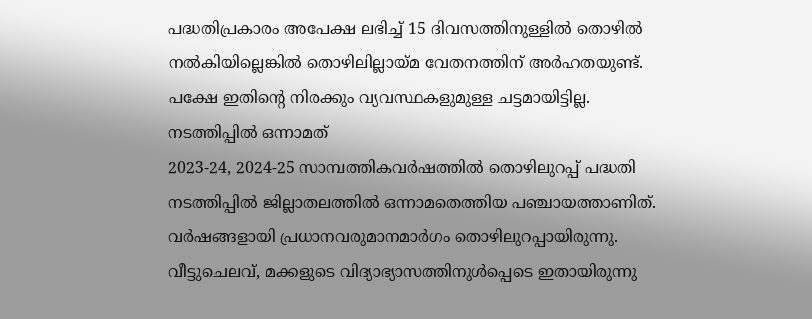പദ്ധതിപ്രകാരം അപേക്ഷ ലഭിച്ച് 15 ദിവസത്തിനുള്ളിൽ തൊഴിൽ നൽകിയില്ലെങ്കിൽ തൊഴിലില്ലായ്മ വേതനത്തിന് അർഹതയുണ്ട്. പക്ഷേ ഇതിന്റെ നിരക്കും വ്യവസ്ഥകളുമുള്ള ചട്ടമായിട്ടില്ല.
നടത്തിപ്പിൽ ഒന്നാമത്
2023-24, 2024-25 സാമ്പത്തികവർഷത്തിൽ തൊഴിലുറപ്പ് പദ്ധതി നടത്തിപ്പിൽ ജില്ലാതലത്തിൽ ഒന്നാമതെത്തിയ പഞ്ചായത്താണിത്. വർഷങ്ങളായി പ്രധാനവരുമാനമാർഗം തൊഴിലുറപ്പായിരുന്നു. വീട്ടുചെലവ്, മക്കളുടെ വിദ്യാഭ്യാസത്തിനുൾപ്പെടെ ഇതായിരുന്നു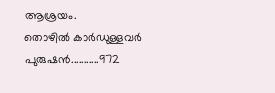ആശ്രയം.
തൊഴിൽ കാർഡുള്ളവർ
പുരുഷൻ...........972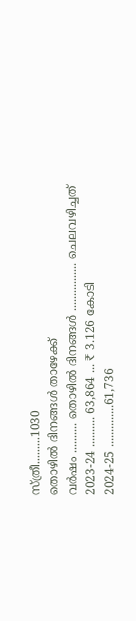സ്ത്രീ.........1030
തൊഴിൽ ദിനങ്ങൾ താഴേക്ക്
വർഷം .......... തൊഴിൽ ദിനങ്ങൾ ................ ചെലവഴിച്ചത്
2023-24 .......... 63,864 ... ₹ 3.126 കോടി
2024-25 ..............61,736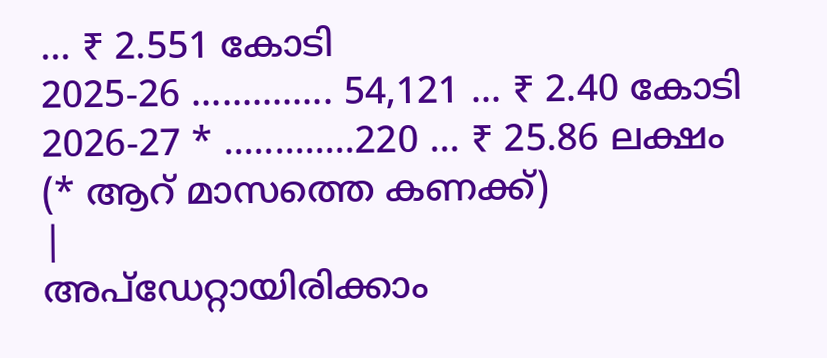... ₹ 2.551 കോടി
2025-26 .............. 54,121 ... ₹ 2.40 കോടി
2026-27 * .............220 ... ₹ 25.86 ലക്ഷം
(* ആറ് മാസത്തെ കണക്ക്)
|
അപ്ഡേറ്റായിരിക്കാം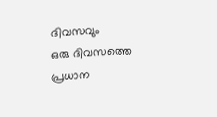ദിവസവും
ഒരു ദിവസത്തെ പ്രധാന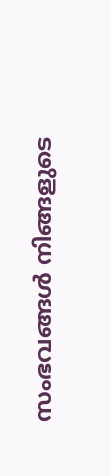സംഭവങ്ങൾ നിങ്ങളുടെ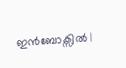ഇൻബോക്സിൽ |